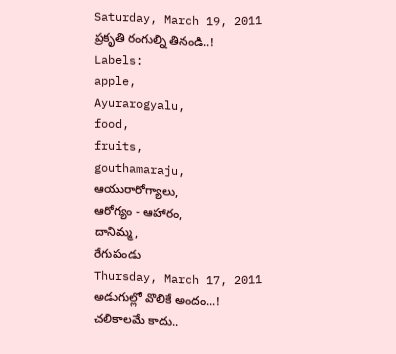Saturday, March 19, 2011
ప్రకృతి రంగుల్ని తినండి..!
Labels:
apple,
Ayurarogyalu,
food,
fruits,
gouthamaraju,
ఆయురారోగ్యాలు,
ఆరోగ్యం - ఆహారం,
దానిమ్మ,
రేగుపండు
Thursday, March 17, 2011
అడుగుల్లో వొలికే అందం...!
చలికాలమే కాదు..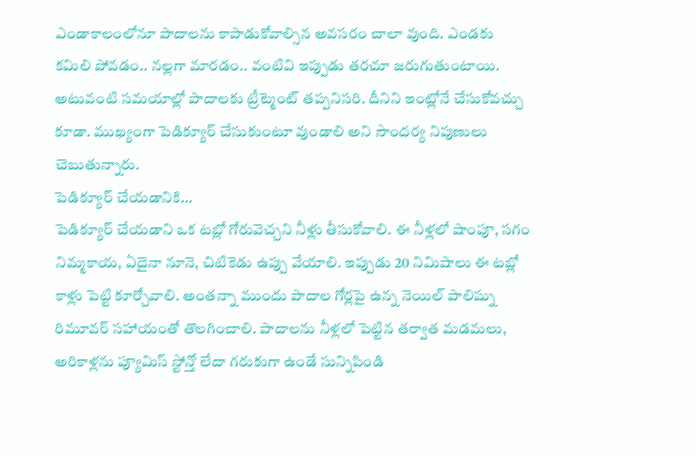ఎండాకాలంలోనూ పాదాలను కాపాడుకోవాల్సిన అవసరం చాలా వుంది. ఎండకు కమిలి పోవడం.. నల్లగా మారడం.. వంటివి ఇప్పుడు తరచూ జరుగుతుంటాయి. అటువంటి సమయాల్లో పాదాలకు ట్రీట్మెంట్ తప్పనిసరి. దీనిని ఇంట్లోనే చేసుకోవచ్చు కూడా. ముఖ్యంగా పెడిక్యూర్ చేసుకుంటూ వుండాలి అని సౌందర్య నిపుణులు చెబుతున్నారు.
పెడిక్యూర్ చేయడానికి...
పెడిక్యూర్ చేయడాని ఒక టబ్లో గోరువెచ్చని నీళ్లు తీసుకోవాలి. ఈ నీళ్లలో షాంపూ, సగం నిమ్మకాయ, ఏదైనా నూనె, చిటికెడు ఉప్పు వేయాలి. ఇప్పుడు 20 నిమిషాలు ఈ టబ్లో కాళ్లు పెట్టి కూర్చోవాలి. అంతన్నా ముందు పాదాల గోర్లపై ఉన్న నెయిల్ పాలిష్ను రిమూవర్ సహాయంతో తొలగించాలి. పాదాలను నీళ్లలో పెట్టిన తర్వాత మడమలు, అరికాళ్లను ప్యూమిస్ స్టోన్తో లేదా గరుకుగా ఉండే సున్నిపిండి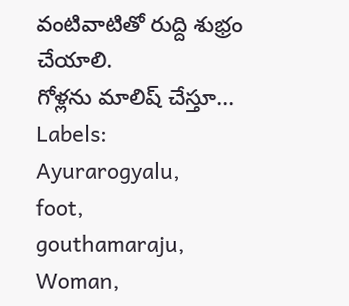వంటివాటితో రుద్ది శుభ్రం చేయాలి.
గోళ్లను మాలిష్ చేస్తూ...
Labels:
Ayurarogyalu,
foot,
gouthamaraju,
Woman,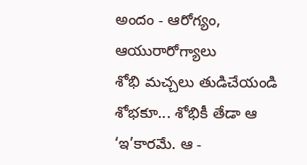అందం - ఆరోగ్యం,
ఆయురారోగ్యాలు
శోభి మచ్చలు తుడిచేయండి
శోభకూ... శోభికీ తేడా ఆ ‘ఇ’కారమే. ఆ -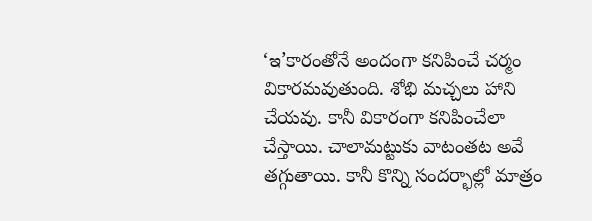‘ఇ’కారంతోనే అందంగా కనిపించే చర్మం వికారమవుతుంది. శోభి మచ్చలు హాని చేయవు. కానీ వికారంగా కనిపించేలా చేస్తాయి. చాలామట్టుకు వాటంతట అవే తగ్గుతాయి. కానీ కొన్ని సందర్భాల్లో మాత్రం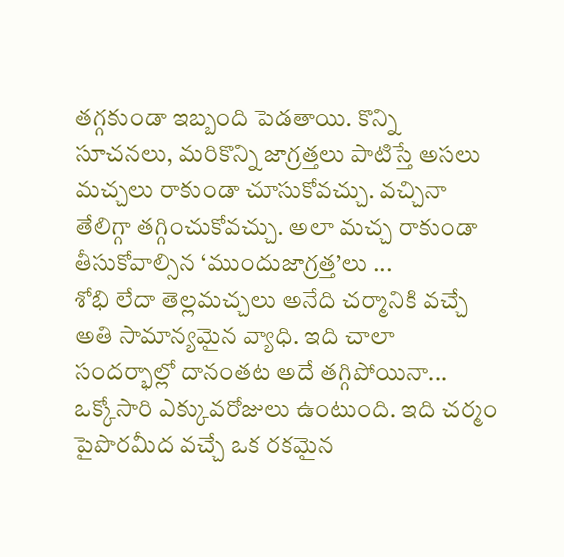తగ్గకుండా ఇబ్బంది పెడతాయి. కొన్ని సూచనలు, మరికొన్ని జాగ్రత్తలు పాటిస్తే అసలు మచ్చలు రాకుండా చూసుకోవచ్చు. వచ్చినా తేలిగ్గా తగ్గించుకోవచ్చు. అలా మచ్చ రాకుండా తీసుకోవాల్సిన ‘ముందుజాగ్రత్త’లు ...
శోభి లేదా తెల్లమచ్చలు అనేది చర్మానికి వచ్చే అతి సామాన్యమైన వ్యాధి. ఇది చాలా సందర్భాల్లో దానంతట అదే తగ్గిపోయినా... ఒక్కోసారి ఎక్కువరోజులు ఉంటుంది. ఇది చర్మం పైపొరమీద వచ్చే ఒక రకమైన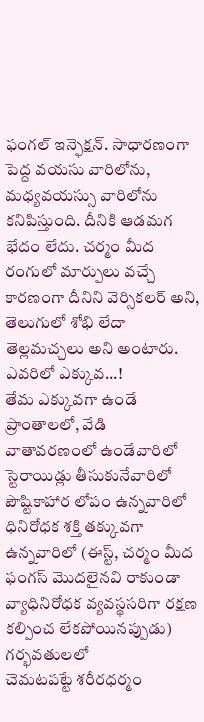ఫంగల్ ఇన్ఫెక్షన్. సాధారణంగా పెద్ద వయసు వారిలోను, మధ్యవయస్సు వారిలోను కనిపిస్తుంది. దీనికి ఆడమగ భేదం లేదు. చర్మం మీద రంగులో మార్పులు వచ్చే కారణంగా దీనిని వెర్సికలర్ అని, తెలుగులో శోభి లేదా తెల్లమచ్చలు అని అంటారు.
ఎవరిలో ఎక్కువ...!
తేమ ఎక్కువగా ఉండే ప్రాంతాలలో, వేడి వాతావరణంలో ఉండేవారిలో
స్టెరాయిడ్లు తీసుకునేవారిలో
పౌష్టికాహార లోపం ఉన్నవారిలో
ధినిరోధక శక్తి తక్కువగా ఉన్నవారిలో (ఈస్ట్, చర్మం మీద ఫంగస్ మొదలైనవి రాకుండా వ్యాధినిరోధక వ్యవస్థసరిగా రక్షణ కల్పించ లేకపోయినప్పుడు)
గర్భవతులలో
చెమటపట్టే శరీరధర్మం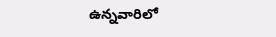ఉన్నవారిలో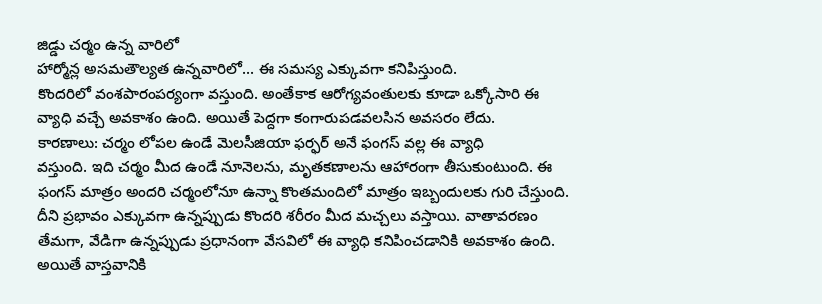జిడ్డు చర్మం ఉన్న వారిలో
హార్మోన్ల అసమతౌల్యత ఉన్నవారిలో... ఈ సమస్య ఎక్కువగా కనిపిస్తుంది.
కొందరిలో వంశపారంపర్యంగా వస్తుంది. అంతేకాక ఆరోగ్యవంతులకు కూడా ఒక్కోసారి ఈ వ్యాధి వచ్చే అవకాశం ఉంది. అయితే పెద్దగా కంగారుపడవలసిన అవసరం లేదు.
కారణాలు: చర్మం లోపల ఉండే మెలసీజియా ఫర్ఫర్ అనే ఫంగస్ వల్ల ఈ వ్యాధి
వస్తుంది. ఇది చర్మం మీద ఉండే నూనెలను, మృతకణాలను ఆహారంగా తీసుకుంటుంది. ఈ ఫంగస్ మాత్రం అందరి చర్మంలోనూ ఉన్నా కొంతమందిలో మాత్రం ఇబ్బందులకు గురి చేస్తుంది. దీని ప్రభావం ఎక్కువగా ఉన్నప్పుడు కొందరి శరీరం మీద మచ్చలు వస్తాయి. వాతావరణం తేమగా, వేడిగా ఉన్నప్పుడు ప్రధానంగా వేసవిలో ఈ వ్యాధి కనిపించడానికి అవకాశం ఉంది. అయితే వాస్తవానికి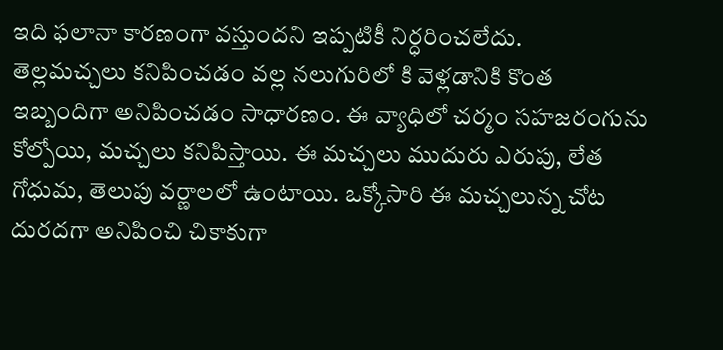ఇది ఫలానా కారణంగా వస్తుందని ఇప్పటికీ నిర్ధరించలేదు.
తెల్లమచ్చలు కనిపించడం వల్ల నలుగురిలో కి వెళ్లడానికి కొంత ఇబ్బందిగా అనిపించడం సాధారణం. ఈ వ్యాధిలో చర్మం సహజరంగును కోల్పోయి, మచ్చలు కనిపిస్తాయి. ఈ మచ్చలు ముదురు ఎరుపు, లేత గోధుమ, తెలుపు వర్ణాలలో ఉంటాయి. ఒక్కోసారి ఈ మచ్చలున్న చోట దురదగా అనిపించి చికాకుగా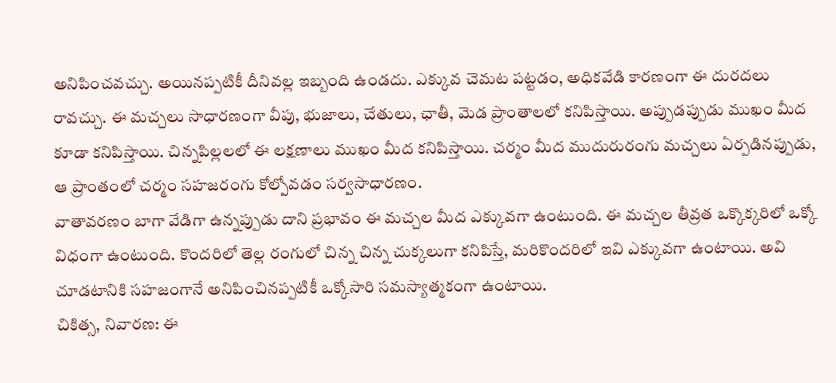అనిపించవచ్చు. అయినప్పటికీ దీనివల్ల ఇబ్బంది ఉండదు. ఎక్కువ చెమట పట్టడం, అధికవేడి కారణంగా ఈ దురదలు రావచ్చు. ఈ మచ్చలు సాధారణంగా వీపు, భుజాలు, చేతులు, ఛాతీ, మెడ ప్రాంతాలలో కనిపిస్తాయి. అప్పుడప్పుడు ముఖం మీద కూడా కనిపిస్తాయి. చిన్నపిల్లలలో ఈ లక్షణాలు ముఖం మీద కనిపిస్తాయి. చర్మం మీద ముదురురంగు మచ్చలు ఏర్పడినప్పుడు, ఆ ప్రాంతంలో చర్మం సహజరంగు కోల్పోవడం సర్వసాధారణం.
వాతావరణం బాగా వేడిగా ఉన్నప్పుడు దాని ప్రభావం ఈ మచ్చల మీద ఎక్కువగా ఉంటుంది. ఈ మచ్చల తీవ్రత ఒక్కొక్కరిలో ఒక్కో విధంగా ఉంటుంది. కొందరిలో తెల్ల రంగులో చిన్న చిన్న చుక్కలుగా కనిపిస్తే, మరికొందరిలో ఇవి ఎక్కువగా ఉంటాయి. అవి చూడటానికి సహజంగానే అనిపించినప్పటికీ ఒక్కోసారి సమస్యాత్మకంగా ఉంటాయి.
చికిత్స, నివారణ: ఈ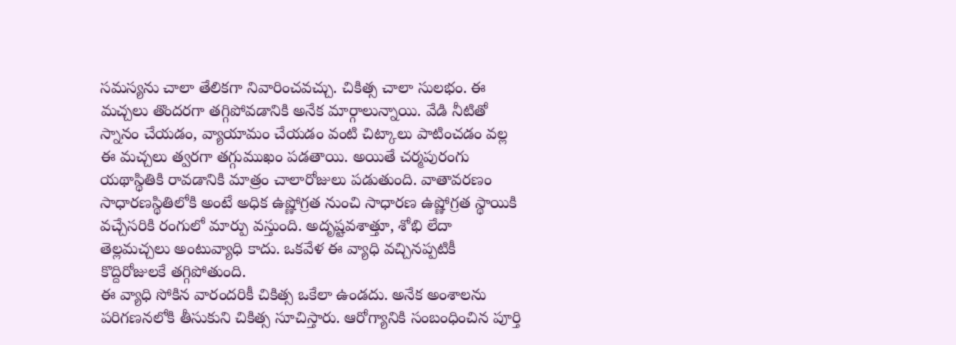సమస్యను చాలా తేలికగా నివారించవచ్చు. చికిత్స చాలా సులభం. ఈ మచ్చలు తొందరగా తగ్గిపోవడానికి అనేక మార్గాలున్నాయి. వేడి నీటితో స్నానం చేయడం, వ్యాయామం చేయడం వంటి చిట్కాలు పాటించడం వల్ల ఈ మచ్చలు త్వరగా తగ్గుముఖం పడతాయి. అయితే చర్మపురంగు యథాస్థితికి రావడానికి మాత్రం చాలారోజులు పడుతుంది. వాతావరణం సాధారణస్థితిలోకి అంటే అధిక ఉష్ణోగ్రత నుంచి సాధారణ ఉష్ణోగ్రత స్థాయికి వచ్చేసరికి రంగులో మార్పు వస్తుంది. అదృష్టవశాత్తూ, శోభి లేదా తెల్లమచ్చలు అంటువ్యాధి కాదు. ఒకవేళ ఈ వ్యాధి వచ్చినప్పటికీ కొద్దిరోజులకే తగ్గిపోతుంది.
ఈ వ్యాధి సోకిన వారందరికీ చికిత్స ఒకేలా ఉండదు. అనేక అంశాలను పరిగణనలోకి తీసుకుని చికిత్స సూచిస్తారు. ఆరోగ్యానికి సంబంధించిన పూర్తి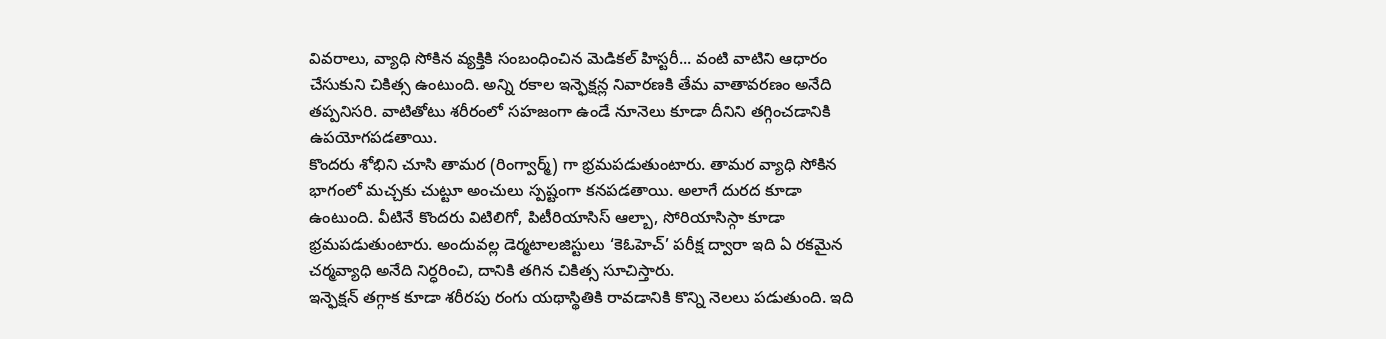వివరాలు, వ్యాధి సోకిన వ్యక్తికి సంబంధించిన మెడికల్ హిస్టరీ... వంటి వాటిని ఆధారం చేసుకుని చికిత్స ఉంటుంది. అన్ని రకాల ఇన్ఫెక్షన్ల నివారణకి తేమ వాతావరణం అనేది తప్పనిసరి. వాటితోటు శరీరంలో సహజంగా ఉండే నూనెలు కూడా దీనిని తగ్గించడానికి ఉపయోగపడతాయి.
కొందరు శోభిని చూసి తామర (రింగ్వార్మ్) గా భ్రమపడుతుంటారు. తామర వ్యాధి సోకిన భాగంలో మచ్చకు చుట్టూ అంచులు స్పష్టంగా కనపడతాయి. అలాగే దురద కూడా ఉంటుంది. వీటినే కొందరు విటిలిగో, పిటీరియాసిస్ ఆల్బా, సోరియాసిస్గా కూడా భ్రమపడుతుంటారు. అందువల్ల డెర్మటాలజిస్టులు ‘కెఓహెచ్’ పరీక్ష ద్వారా ఇది ఏ రకమైన చర్మవ్యాధి అనేది నిర్ధరించి, దానికి తగిన చికిత్స సూచిస్తారు.
ఇన్ఫెక్షన్ తగ్గాక కూడా శరీరపు రంగు యథాస్థితికి రావడానికి కొన్ని నెలలు పడుతుంది. ఇది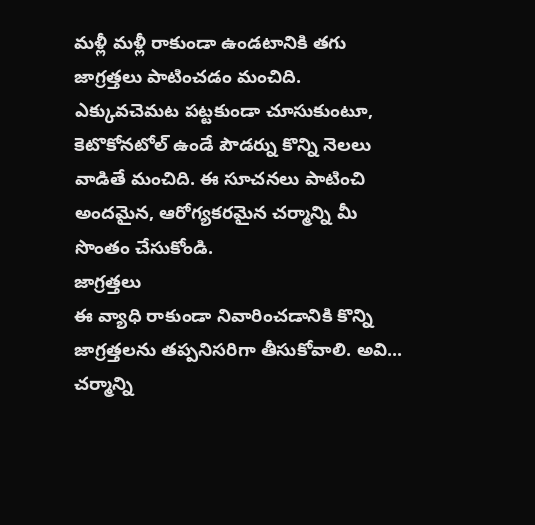మళ్లీ మళ్లీ రాకుండా ఉండటానికి తగు జాగ్రత్తలు పాటించడం మంచిది. ఎక్కువచెమట పట్టకుండా చూసుకుంటూ, కెటొకోనటోల్ ఉండే పౌడర్ను కొన్ని నెలలు వాడితే మంచిది. ఈ సూచనలు పాటించి అందమైన, ఆరోగ్యకరమైన చర్మాన్ని మీ సొంతం చేసుకోండి.
జాగ్రత్తలు
ఈ వ్యాధి రాకుండా నివారించడానికి కొన్ని జాగ్రత్తలను తప్పనిసరిగా తీసుకోవాలి. అవి...
చర్మాన్ని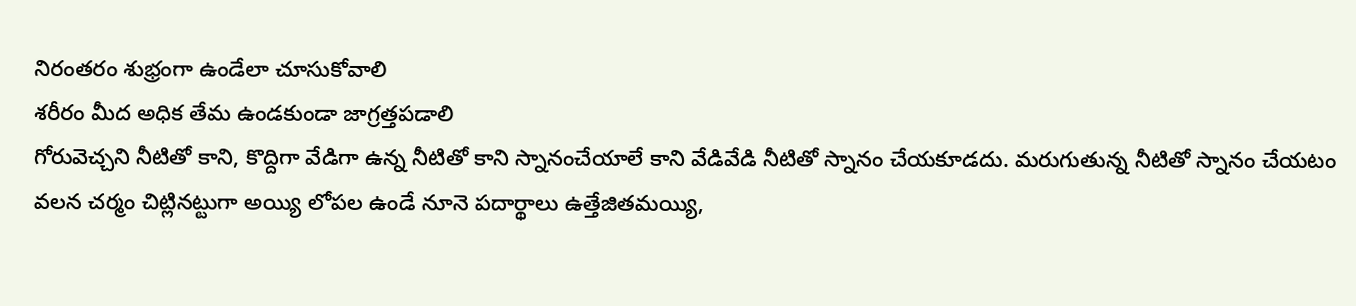నిరంతరం శుభ్రంగా ఉండేలా చూసుకోవాలి
శరీరం మీద అధిక తేమ ఉండకుండా జాగ్రత్తపడాలి
గోరువెచ్చని నీటితో కాని, కొద్దిగా వేడిగా ఉన్న నీటితో కాని స్నానంచేయాలే కాని వేడివేడి నీటితో స్నానం చేయకూడదు. మరుగుతున్న నీటితో స్నానం చేయటం వలన చర్మం చిట్లినట్టుగా అయ్యి లోపల ఉండే నూనె పదార్థాలు ఉత్తేజితమయ్యి,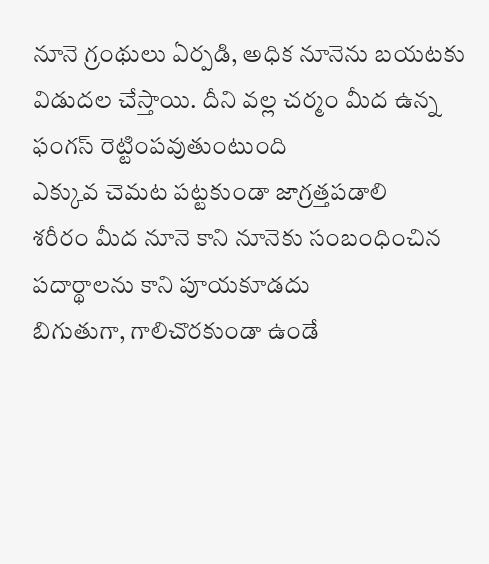నూనె గ్రంథులు ఏర్పడి, అధిక నూనెను బయటకు విడుదల చేస్తాయి. దీని వల్ల చర్మం మీద ఉన్న ఫంగస్ రెట్టింపవుతుంటుంది
ఎక్కువ చెమట పట్టకుండా జాగ్రత్తపడాలి
శరీరం మీద నూనె కాని నూనెకు సంబంధించిన పదార్థాలను కాని పూయకూడదు
బిగుతుగా, గాలిచొరకుండా ఉండే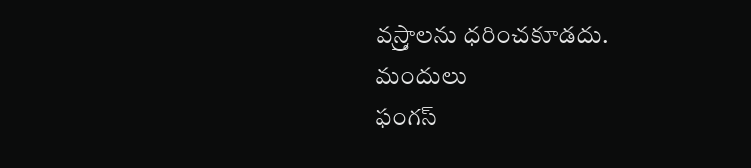వస్ర్తాలను ధరించకూడదు.
మందులు
ఫంగస్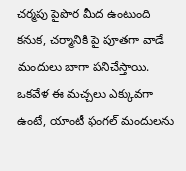చర్మపు పైపొర మీద ఉంటుంది కనుక, చర్మానికి పై పూతగా వాడే మందులు బాగా పనిచేస్తాయి. ఒకవేళ ఈ మచ్చలు ఎక్కువగా ఉంటే, యాంటీ ఫంగల్ మందులను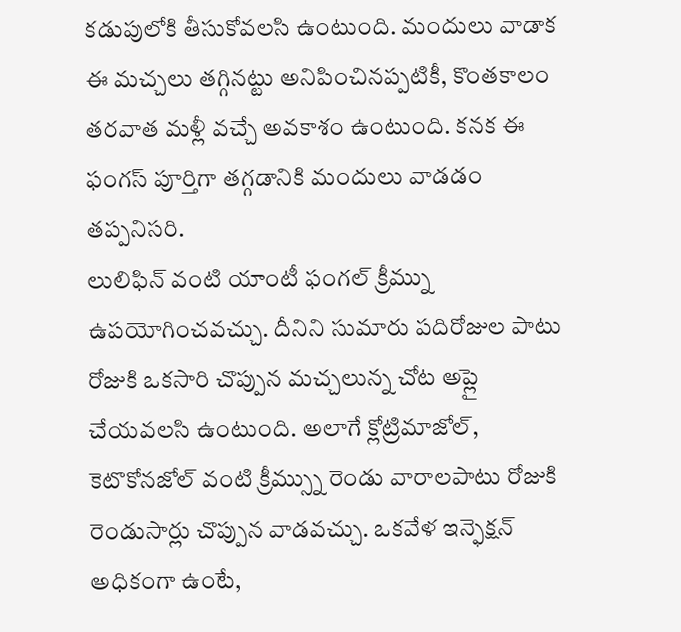కడుపులోకి తీసుకోవలసి ఉంటుంది. మందులు వాడాక ఈ మచ్చలు తగ్గినట్టు అనిపించినప్పటికీ, కొంతకాలం తరవాత మళ్లీ వచ్చే అవకాశం ఉంటుంది. కనక ఈ ఫంగస్ పూర్తిగా తగ్గడానికి మందులు వాడడం తప్పనిసరి.
లులిఫిన్ వంటి యాంటీ ఫంగల్ క్రీమ్ను ఉపయోగించవచ్చు. దీనిని సుమారు పదిరోజుల పాటు రోజుకి ఒకసారి చొప్పున మచ్చలున్న చోట అప్లై చేయవలసి ఉంటుంది. అలాగే క్లోట్రిమాజోల్, కెటొకోనజోల్ వంటి క్రీమ్స్ను రెండు వారాలపాటు రోజుకి రెండుసార్లు చొప్పున వాడవచ్చు. ఒకవేళ ఇన్ఫెక్షన్ అధికంగా ఉంటే,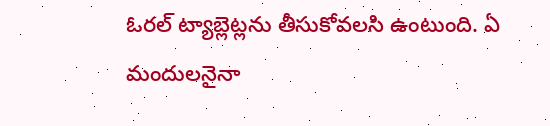ఓరల్ ట్యాబ్లెట్లను తీసుకోవలసి ఉంటుంది. ఏ మందులనైనా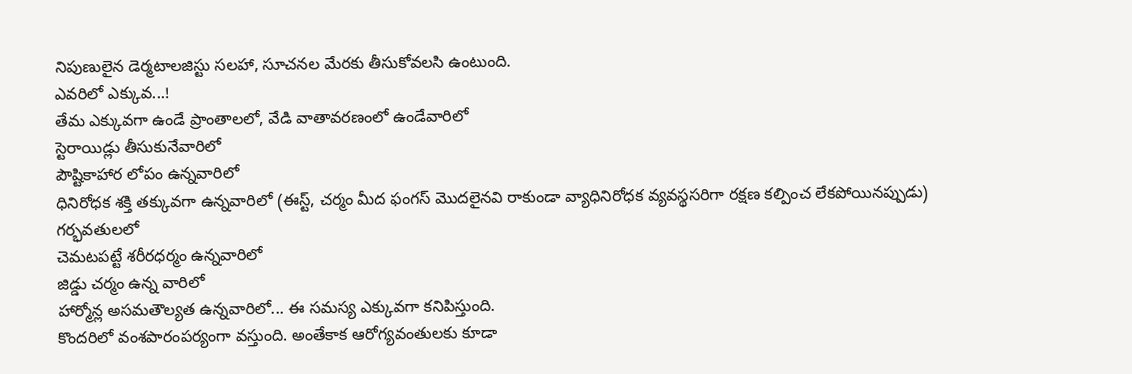నిపుణులైన డెర్మటాలజిస్టు సలహా, సూచనల మేరకు తీసుకోవలసి ఉంటుంది.
ఎవరిలో ఎక్కువ...!
తేమ ఎక్కువగా ఉండే ప్రాంతాలలో, వేడి వాతావరణంలో ఉండేవారిలో
స్టెరాయిడ్లు తీసుకునేవారిలో
పౌష్టికాహార లోపం ఉన్నవారిలో
ధినిరోధక శక్తి తక్కువగా ఉన్నవారిలో (ఈస్ట్, చర్మం మీద ఫంగస్ మొదలైనవి రాకుండా వ్యాధినిరోధక వ్యవస్థసరిగా రక్షణ కల్పించ లేకపోయినప్పుడు)
గర్భవతులలో
చెమటపట్టే శరీరధర్మం ఉన్నవారిలో
జిడ్డు చర్మం ఉన్న వారిలో
హార్మోన్ల అసమతౌల్యత ఉన్నవారిలో... ఈ సమస్య ఎక్కువగా కనిపిస్తుంది.
కొందరిలో వంశపారంపర్యంగా వస్తుంది. అంతేకాక ఆరోగ్యవంతులకు కూడా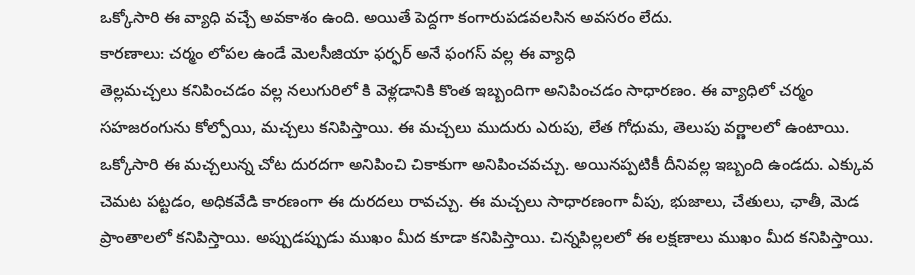ఒక్కోసారి ఈ వ్యాధి వచ్చే అవకాశం ఉంది. అయితే పెద్దగా కంగారుపడవలసిన అవసరం లేదు.
కారణాలు: చర్మం లోపల ఉండే మెలసీజియా ఫర్ఫర్ అనే ఫంగస్ వల్ల ఈ వ్యాధి
తెల్లమచ్చలు కనిపించడం వల్ల నలుగురిలో కి వెళ్లడానికి కొంత ఇబ్బందిగా అనిపించడం సాధారణం. ఈ వ్యాధిలో చర్మం సహజరంగును కోల్పోయి, మచ్చలు కనిపిస్తాయి. ఈ మచ్చలు ముదురు ఎరుపు, లేత గోధుమ, తెలుపు వర్ణాలలో ఉంటాయి. ఒక్కోసారి ఈ మచ్చలున్న చోట దురదగా అనిపించి చికాకుగా అనిపించవచ్చు. అయినప్పటికీ దీనివల్ల ఇబ్బంది ఉండదు. ఎక్కువ చెమట పట్టడం, అధికవేడి కారణంగా ఈ దురదలు రావచ్చు. ఈ మచ్చలు సాధారణంగా వీపు, భుజాలు, చేతులు, ఛాతీ, మెడ ప్రాంతాలలో కనిపిస్తాయి. అప్పుడప్పుడు ముఖం మీద కూడా కనిపిస్తాయి. చిన్నపిల్లలలో ఈ లక్షణాలు ముఖం మీద కనిపిస్తాయి.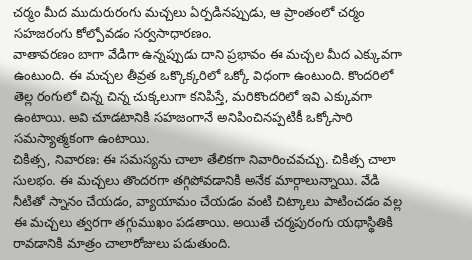చర్మం మీద ముదురురంగు మచ్చలు ఏర్పడినప్పుడు, ఆ ప్రాంతంలో చర్మం సహజరంగు కోల్పోవడం సర్వసాధారణం.
వాతావరణం బాగా వేడిగా ఉన్నప్పుడు దాని ప్రభావం ఈ మచ్చల మీద ఎక్కువగా ఉంటుంది. ఈ మచ్చల తీవ్రత ఒక్కొక్కరిలో ఒక్కో విధంగా ఉంటుంది. కొందరిలో తెల్ల రంగులో చిన్న చిన్న చుక్కలుగా కనిపిస్తే, మరికొందరిలో ఇవి ఎక్కువగా ఉంటాయి. అవి చూడటానికి సహజంగానే అనిపించినప్పటికీ ఒక్కోసారి సమస్యాత్మకంగా ఉంటాయి.
చికిత్స, నివారణ: ఈ సమస్యను చాలా తేలికగా నివారించవచ్చు. చికిత్స చాలా సులభం. ఈ మచ్చలు తొందరగా తగ్గిపోవడానికి అనేక మార్గాలున్నాయి. వేడి నీటితో స్నానం చేయడం, వ్యాయామం చేయడం వంటి చిట్కాలు పాటించడం వల్ల ఈ మచ్చలు త్వరగా తగ్గుముఖం పడతాయి. అయితే చర్మపురంగు యథాస్థితికి రావడానికి మాత్రం చాలారోజులు పడుతుంది.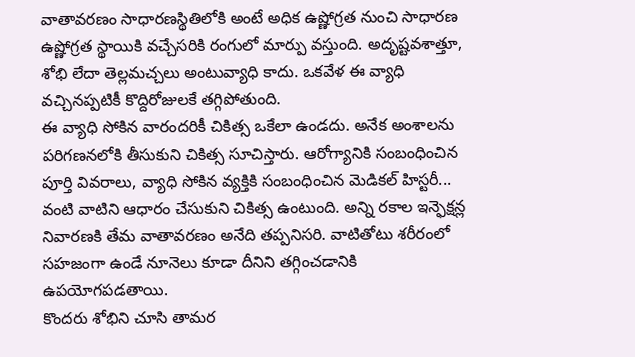వాతావరణం సాధారణస్థితిలోకి అంటే అధిక ఉష్ణోగ్రత నుంచి సాధారణ ఉష్ణోగ్రత స్థాయికి వచ్చేసరికి రంగులో మార్పు వస్తుంది. అదృష్టవశాత్తూ, శోభి లేదా తెల్లమచ్చలు అంటువ్యాధి కాదు. ఒకవేళ ఈ వ్యాధి వచ్చినప్పటికీ కొద్దిరోజులకే తగ్గిపోతుంది.
ఈ వ్యాధి సోకిన వారందరికీ చికిత్స ఒకేలా ఉండదు. అనేక అంశాలను పరిగణనలోకి తీసుకుని చికిత్స సూచిస్తారు. ఆరోగ్యానికి సంబంధించిన పూర్తి వివరాలు, వ్యాధి సోకిన వ్యక్తికి సంబంధించిన మెడికల్ హిస్టరీ... వంటి వాటిని ఆధారం చేసుకుని చికిత్స ఉంటుంది. అన్ని రకాల ఇన్ఫెక్షన్ల నివారణకి తేమ వాతావరణం అనేది తప్పనిసరి. వాటితోటు శరీరంలో సహజంగా ఉండే నూనెలు కూడా దీనిని తగ్గించడానికి ఉపయోగపడతాయి.
కొందరు శోభిని చూసి తామర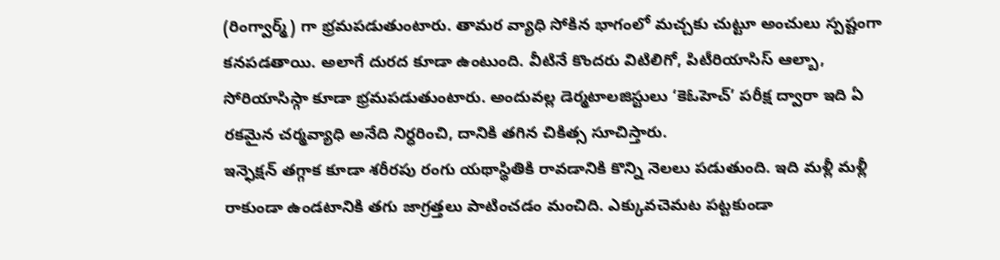(రింగ్వార్మ్) గా భ్రమపడుతుంటారు. తామర వ్యాధి సోకిన భాగంలో మచ్చకు చుట్టూ అంచులు స్పష్టంగా కనపడతాయి. అలాగే దురద కూడా ఉంటుంది. వీటినే కొందరు విటిలిగో, పిటీరియాసిస్ ఆల్బా, సోరియాసిస్గా కూడా భ్రమపడుతుంటారు. అందువల్ల డెర్మటాలజిస్టులు ‘కెఓహెచ్’ పరీక్ష ద్వారా ఇది ఏ రకమైన చర్మవ్యాధి అనేది నిర్ధరించి, దానికి తగిన చికిత్స సూచిస్తారు.
ఇన్ఫెక్షన్ తగ్గాక కూడా శరీరపు రంగు యథాస్థితికి రావడానికి కొన్ని నెలలు పడుతుంది. ఇది మళ్లీ మళ్లీ రాకుండా ఉండటానికి తగు జాగ్రత్తలు పాటించడం మంచిది. ఎక్కువచెమట పట్టకుండా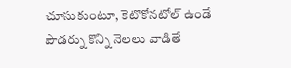చూసుకుంటూ, కెటొకోనటోల్ ఉండే పౌడర్ను కొన్ని నెలలు వాడితే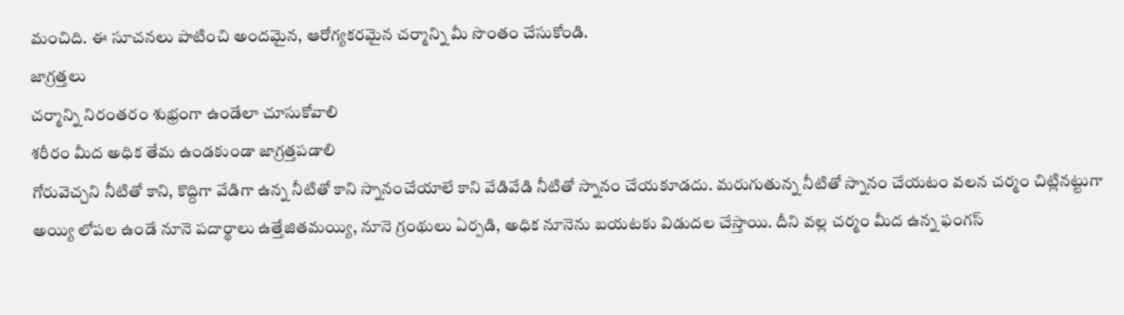మంచిది. ఈ సూచనలు పాటించి అందమైన, ఆరోగ్యకరమైన చర్మాన్ని మీ సొంతం చేసుకోండి.
జాగ్రత్తలు
చర్మాన్ని నిరంతరం శుభ్రంగా ఉండేలా చూసుకోవాలి
శరీరం మీద అధిక తేమ ఉండకుండా జాగ్రత్తపడాలి
గోరువెచ్చని నీటితో కాని, కొద్దిగా వేడిగా ఉన్న నీటితో కాని స్నానంచేయాలే కాని వేడివేడి నీటితో స్నానం చేయకూడదు. మరుగుతున్న నీటితో స్నానం చేయటం వలన చర్మం చిట్లినట్టుగా అయ్యి లోపల ఉండే నూనె పదార్థాలు ఉత్తేజితమయ్యి, నూనె గ్రంథులు ఏర్పడి, అధిక నూనెను బయటకు విడుదల చేస్తాయి. దీని వల్ల చర్మం మీద ఉన్న ఫంగస్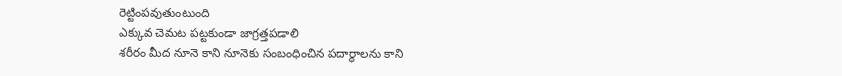రెట్టింపవుతుంటుంది
ఎక్కువ చెమట పట్టకుండా జాగ్రత్తపడాలి
శరీరం మీద నూనె కాని నూనెకు సంబంధించిన పదార్థాలను కాని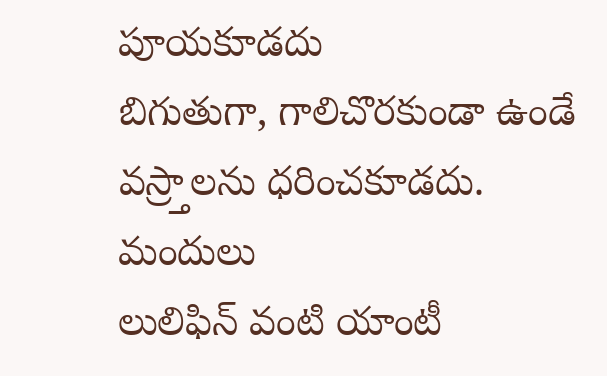పూయకూడదు
బిగుతుగా, గాలిచొరకుండా ఉండే వస్ర్తాలను ధరించకూడదు.
మందులు
లులిఫిన్ వంటి యాంటీ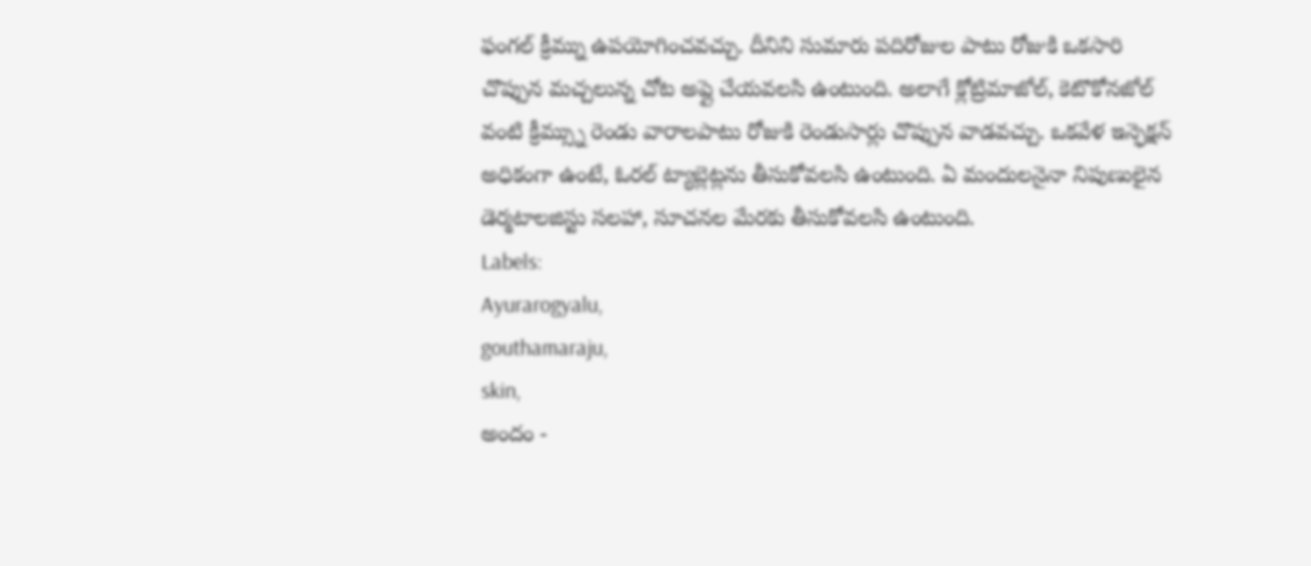ఫంగల్ క్రీమ్ను ఉపయోగించవచ్చు. దీనిని సుమారు పదిరోజుల పాటు రోజుకి ఒకసారి చొప్పున మచ్చలున్న చోట అప్లై చేయవలసి ఉంటుంది. అలాగే క్లోట్రిమాజోల్, కెటొకోనజోల్ వంటి క్రీమ్స్ను రెండు వారాలపాటు రోజుకి రెండుసార్లు చొప్పున వాడవచ్చు. ఒకవేళ ఇన్ఫెక్షన్ అధికంగా ఉంటే, ఓరల్ ట్యాబ్లెట్లను తీసుకోవలసి ఉంటుంది. ఏ మందులనైనా నిపుణులైన డెర్మటాలజిస్టు సలహా, సూచనల మేరకు తీసుకోవలసి ఉంటుంది.
Labels:
Ayurarogyalu,
gouthamaraju,
skin,
అందం -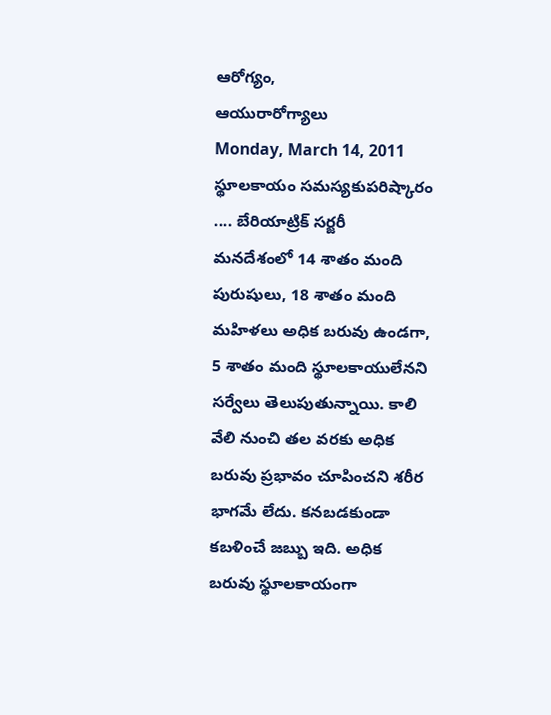ఆరోగ్యం,
ఆయురారోగ్యాలు
Monday, March 14, 2011
స్థూలకాయం సమస్యకుపరిష్కారం .... బేరియాట్రిక్ సర్జరీ
మనదేశంలో 14 శాతం మంది పురుషులు, 18 శాతం మంది మహిళలు అధిక బరువు ఉండగా, 5 శాతం మంది స్థూలకాయులేనని సర్వేలు తెలుపుతున్నాయి. కాలి వేలి నుంచి తల వరకు అధిక బరువు ప్రభావం చూపించని శరీర భాగమే లేదు. కనబడకుండా కబళించే జబ్బు ఇది. అధిక బరువు స్థూలకాయంగా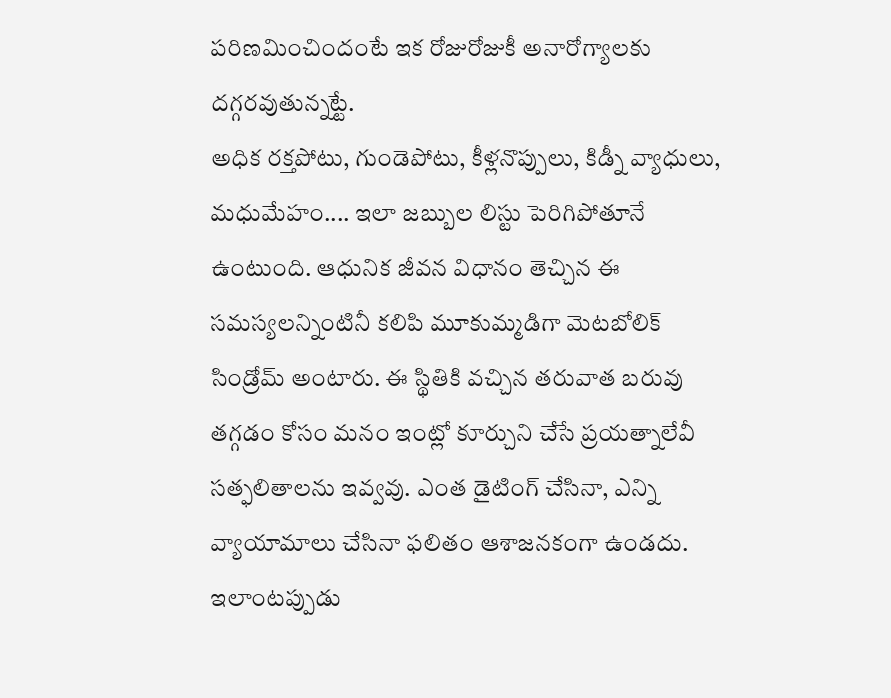పరిణమించిందంటే ఇక రోజురోజుకీ అనారోగ్యాలకు దగ్గరవుతున్నట్టే.
అధిక రక్తపోటు, గుండెపోటు, కీళ్లనొప్పులు, కిడ్నీ వ్యాధులు, మధుమేహం.... ఇలా జబ్బుల లిస్టు పెరిగిపోతూనే ఉంటుంది. ఆధునిక జీవన విధానం తెచ్చిన ఈ సమస్యలన్నింటినీ కలిపి మూకుమ్మడిగా మెటబోలిక్ సిండ్రోమ్ అంటారు. ఈ స్థితికి వచ్చిన తరువాత బరువు తగ్గడం కోసం మనం ఇంట్లో కూర్చుని చేసే ప్రయత్నాలేవీ సత్ఫలితాలను ఇవ్వవు. ఎంత డైటింగ్ చేసినా, ఎన్ని వ్యాయామాలు చేసినా ఫలితం ఆశాజనకంగా ఉండదు. ఇలాంటప్పుడు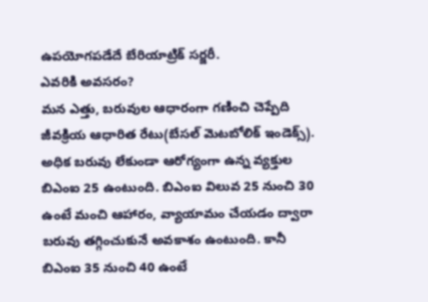ఉపయోగపడేదే బేరియాట్రిక్ సర్జరీ.
ఎవరికి అవసరం?
మన ఎత్తు, బరువుల ఆధారంగా గణించి చెప్పేది జీవక్రియ ఆధారిత రేటు(బేసల్ మెటబోలిక్ ఇండెక్స్). అధిక బరువు లేకుండా ఆరోగ్యంగా ఉన్న వ్యక్తుల బిఎంఐ 25 ఉంటుంది. బిఎంఐ విలువ 25 నుంచి 30 ఉంటే మంచి ఆహారం, వ్యాయామం చేయడం ద్వారా బరువు తగ్గించుకునే అవకాశం ఉంటుంది. కానీ బిఎంఐ 35 నుంచి 40 ఉంటే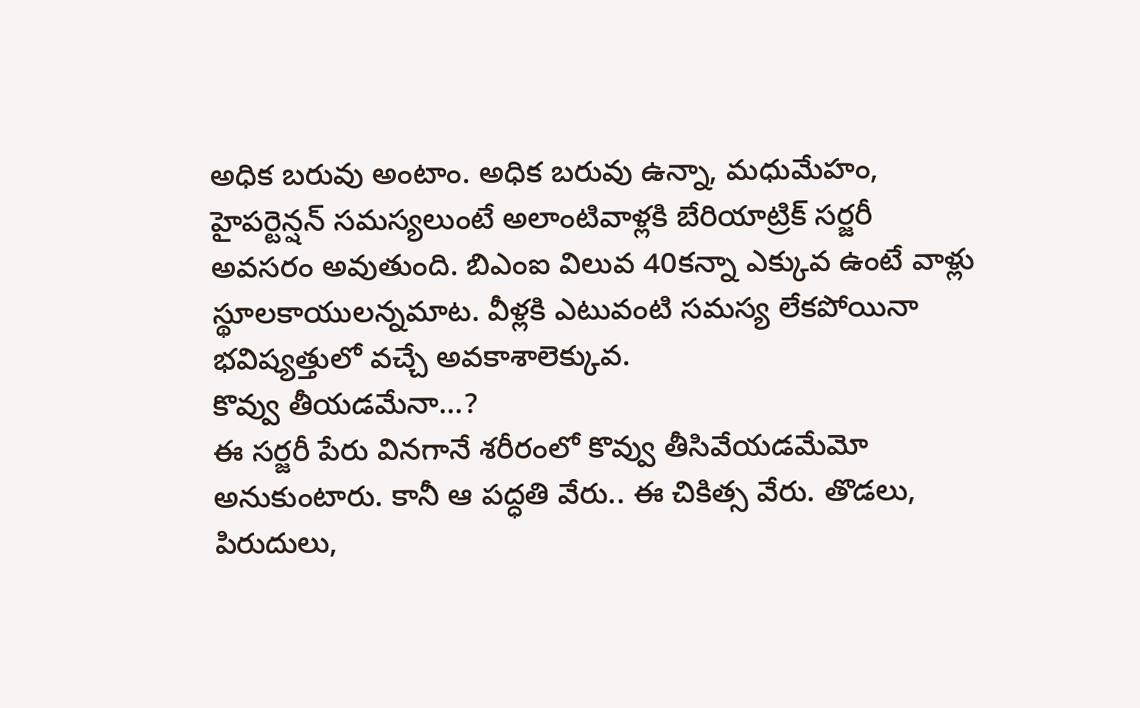అధిక బరువు అంటాం. అధిక బరువు ఉన్నా, మధుమేహం, హైపర్టెన్షన్ సమస్యలుంటే అలాంటివాళ్లకి బేరియాట్రిక్ సర్జరీ అవసరం అవుతుంది. బిఎంఐ విలువ 40కన్నా ఎక్కువ ఉంటే వాళ్లు స్థూలకాయులన్నమాట. వీళ్లకి ఎటువంటి సమస్య లేకపోయినా భవిష్యత్తులో వచ్చే అవకాశాలెక్కువ.
కొవ్వు తీయడమేనా...?
ఈ సర్జరీ పేరు వినగానే శరీరంలో కొవ్వు తీసివేయడమేమో అనుకుంటారు. కానీ ఆ పద్ధతి వేరు.. ఈ చికిత్స వేరు. తొడలు, పిరుదులు,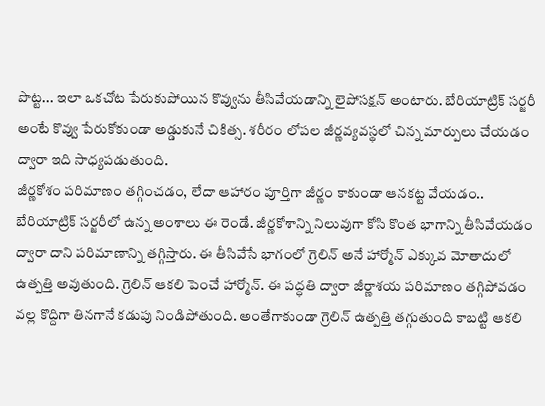పొట్ట... ఇలా ఒకచోట పేరుకుపోయిన కొవ్వును తీసివేయడాన్ని లైపోసక్షన్ అంటారు. బేరియాట్రిక్ సర్జరీ అంటే కొవ్వు పేరుకోకుండా అడ్డుకునే చికిత్స. శరీరం లోపల జీర్ణవ్యవస్థలో చిన్న మార్పులు చేయడం ద్వారా ఇది సాధ్యపడుతుంది.
జీర్ణకోశం పరిమాణం తగ్గించడం, లేదా ఆహారం పూర్తిగా జీర్ణం కాకుండా ఆనకట్ట వేయడం.. బేరియాట్రిక్ సర్జరీలో ఉన్న అంశాలు ఈ రెండే. జీర్ణకోశాన్ని నిలువుగా కోసి కొంత భాగాన్ని తీసివేయడం ద్వారా దాని పరిమాణాన్ని తగ్గిస్తారు. ఈ తీసివేసే భాగంలో గ్రెలిన్ అనే హార్మోన్ ఎక్కువ మోతాదులో ఉత్పత్తి అవుతుంది. గ్రెలిన్ ఆకలి పెంచే హార్మోన్. ఈ పద్ధతి ద్వారా జీర్ణాశయ పరిమాణం తగ్గిపోవడం వల్ల కొద్దిగా తినగానే కడుపు నిండిపోతుంది. అంతేగాకుండా గ్రెలిన్ ఉత్పత్తి తగ్గుతుంది కాబట్టి ఆకలి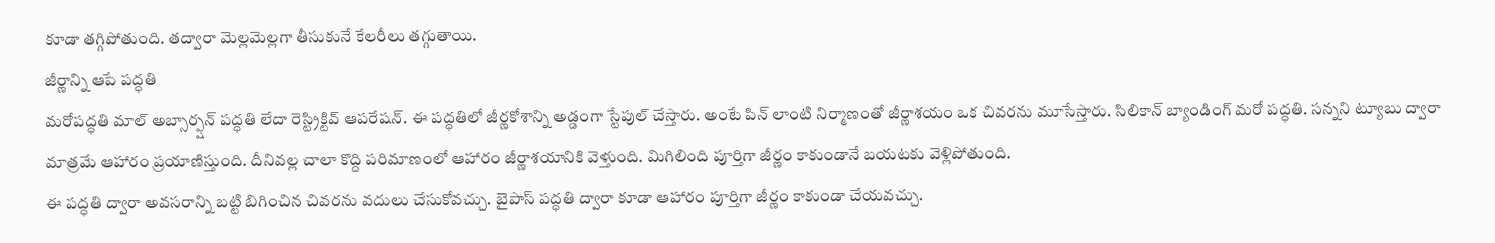కూడా తగ్గిపోతుంది. తద్వారా మెల్లమెల్లగా తీసుకునే కేలరీలు తగ్గుతాయి.
జీర్ణాన్ని ఆపే పద్ధతి
మరోపద్ధతి మాల్ అబ్సార్ప్షన్ పద్ధతి లేదా రెస్ట్రిక్టివ్ ఆపరేషన్. ఈ పద్ధతిలో జీర్ణకోశాన్ని అడ్డంగా స్టేపుల్ చేస్తారు. అంటే పిన్ లాంటి నిర్మాణంతో జీర్ణాశయం ఒక చివరను మూసేస్తారు. సిలికాన్ బ్యాండింగ్ మరో పద్ధతి. సన్నని ట్యూబు ద్వారా మాత్రమే ఆహారం ప్రయాణిస్తుంది. దీనివల్ల చాలా కొద్ది పరిమాణంలో ఆహారం జీర్ణాశయానికి వెళ్తుంది. మిగిలింది పూర్తిగా జీర్ణం కాకుండానే బయటకు వెళ్లిపోతుంది.
ఈ పద్ధతి ద్వారా అవసరాన్ని బట్టి బిగించిన చివరను వదులు చేసుకోవచ్చు. బైపాస్ పద్ధతి ద్వారా కూడా ఆహారం పూర్తిగా జీర్ణం కాకుండా చేయవచ్చు.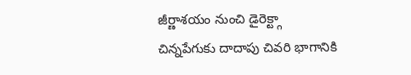జీర్ణాశయం నుంచి డైరెక్ట్గా చిన్నపేగుకు దాదాపు చివరి భాగానికి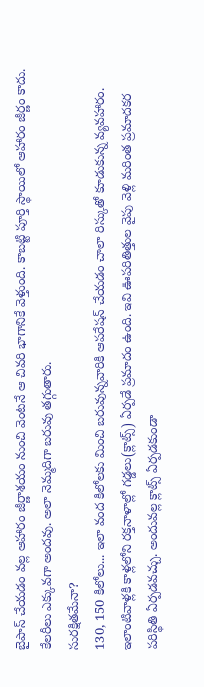బైపాస్ చేయడం వల్ల ఆహారం జీర్ణాశయం నుంచి వెంటనే ఆ చివరి భాగానికే వెళ్తుంది. కాబట్టి పూర్తి స్థాయిలో ఆహారం జీర్ణం కాదు. కేలరీలు ఎక్కువగా అందవు. అలా నెమ్మదిగా బరువు తగ్గుతారు.
సురక్షితమేనా?
130, 150 కిలోలు... ఇలా వంద కిలోలకు మించి బరువున్నవారికి ఆపరేషన్ చేయడం చాలా రిస్కుతో కూడుకున్న వ్యవహారం. ఇలాంటివాళ్లకి కాళ్లలోని రక్తనాళాల్లో గడ్డలు(క్లాట్స్) ఏర్పడే ప్రమాదం ఉంది. ఇవి ఊపరితిత్తుల వైపు వెళ్లి మరింత ప్రమాదకర పరిస్థితి ఏర్పడవచ్చు. అందువల్ల క్లాట్స్ ఏర్పడకుండా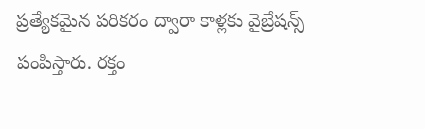ప్రత్యేకమైన పరికరం ద్వారా కాళ్లకు వైబ్రేషన్స్ పంపిస్తారు. రక్తం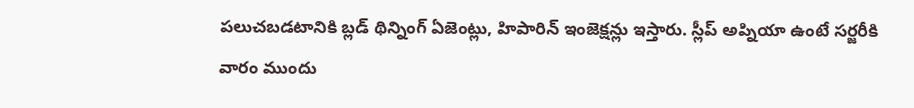పలుచబడటానికి బ్లడ్ థిన్నింగ్ ఏజెంట్లు, హిపారిన్ ఇంజెక్షన్లు ఇస్తారు. స్లీప్ అప్నియా ఉంటే సర్జరీకి వారం ముందు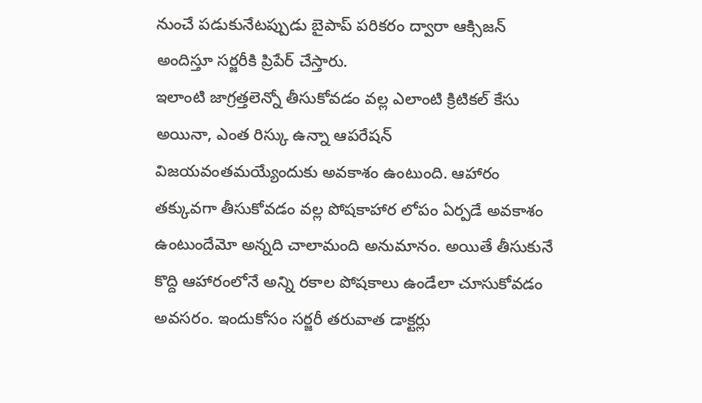నుంచే పడుకునేటప్పుడు బైపాప్ పరికరం ద్వారా ఆక్సిజన్ అందిస్తూ సర్జరీకి ప్రిపేర్ చేస్తారు.
ఇలాంటి జాగ్రత్తలెన్నో తీసుకోవడం వల్ల ఎలాంటి క్రిటికల్ కేసు అయినా, ఎంత రిస్కు ఉన్నా ఆపరేషన్ విజయవంతమయ్యేందుకు అవకాశం ఉంటుంది. ఆహారం తక్కువగా తీసుకోవడం వల్ల పోషకాహార లోపం ఏర్పడే అవకాశం ఉంటుందేమో అన్నది చాలామంది అనుమానం. అయితే తీసుకునే కొద్ది ఆహారంలోనే అన్ని రకాల పోషకాలు ఉండేలా చూసుకోవడం అవసరం. ఇందుకోసం సర్జరీ తరువాత డాక్టర్లు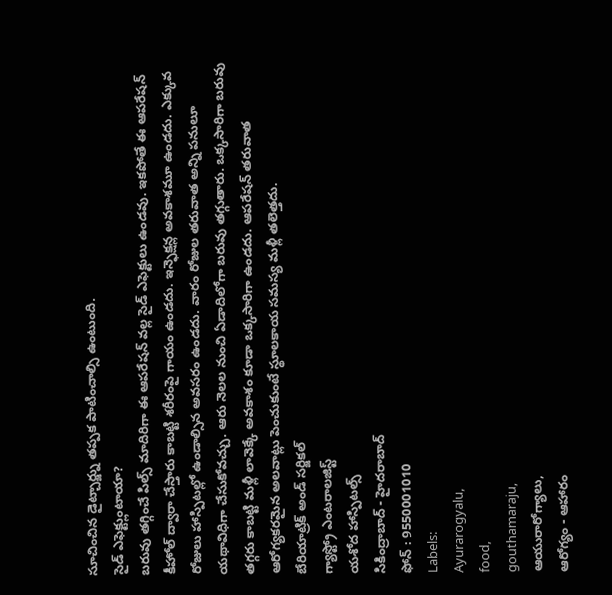సూచించిన డైట్చార్జ్ను తప్పక పాటించాల్సి ఉంటుంది.
సైడ్ ఎఫెక్ట్లుంటాయా?
బరువు తగ్గించే పిల్స్ మాదిరిగా ఈ ఆపరేషన్ వల్ల సైడ్ ఎఫెక్టులు ఉండవు. ఇకపోతే ఈ ఆపరేషన్ కీహోల్ ద్వారా చేస్తారు కాబట్టి శరీరంపై గాయం ఉండదు. ఇన్ఫెక్షన్ల అవకాశమూ ఉండదు. ఎక్కువ రోజులు హాస్పిటల్లో ఉండాల్సిన అవసరం ఉండదు. వారం రోజుల తరువాత అన్ని పనులూ యథావిధిగా చేసుకోవచ్చు. ఆరు నెలల నుంచి ఏడాదిలోగా బరువు తగ్గుతారు. ఒక్కసారిగా బరువు తగ్గరు కాబట్టి మళ్లీ లావెక్కే అవకాశం కూడా ఒక్కసారిగా ఉండదు. ఆపరేషన్ తరువాత ఆరోగ్యకరమైన అలవాట్లు పెంచుకుంటే స్థూలకాయ సమస్య మళ్లీ తలెత్తదు.
బేరియాట్రిక్ అండ్ సర్జికల్
గ్యాస్ట్రో ఎంటరాలజిస్ట్
యశోద హాస్పిటల్స్
సికింద్రాబాద్ - హైదరాబాద్
ఫోన్ : 9550001010
Labels:
Ayurarogyalu,
food,
gouthamaraju,
ఆయురారోగ్యాలు,
ఆరోగ్యం - ఆహారం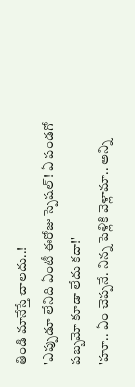తిండి మానేస్తే చాలదు..!
'ఎప్పుడూ లేనిది ఏంటీ ఈరోజు స్పెషల్! ఏ పండగో పబ్బమో కూడా లేదు కదా!'
'హూ.. ఏం చెప్పనే. నిన్న పెళ్లికి వెళ్లామా.. అన్ని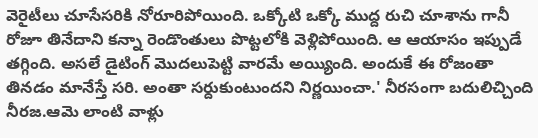వెరైటీలు చూసేసరికి నోరూరిపోయింది. ఒక్కోటి ఒక్కో ముద్ద రుచి చూశాను గానీ రోజూ తినేదాని కన్నా రెండొంతులు పొట్టలోకి వెళ్లిపోయింది. ఆ ఆయాసం ఇప్పుడే తగ్గింది. అసలే డైటింగ్ మొదలుపెట్టి వారమే అయ్యింది. అందుకే ఈ రోజంతా తినడం మానేస్తే సరి. అంతా సర్దుకుంటుందని నిర్ణయించా.' నీరసంగా బదులిచ్చింది నీరజ.ఆమె లాంటి వాళ్లు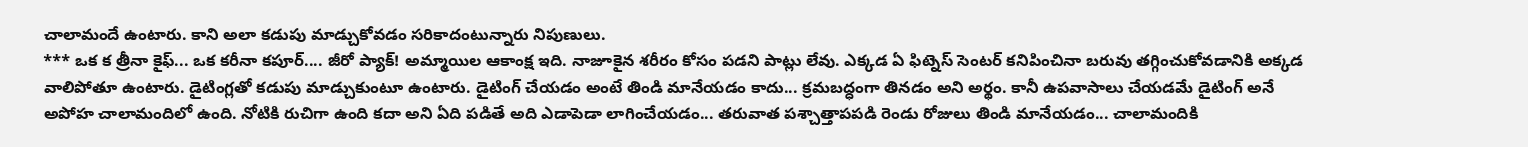చాలామందే ఉంటారు. కాని అలా కడుపు మాడ్చుకోవడం సరికాదంటున్నారు నిపుణులు.
*** ఒక క త్రీనా కైఫ్... ఒక కరీనా కపూర్.... జీరో ప్యాక్! అమ్మాయిల ఆకాంక్ష ఇది. నాజూకైన శరీరం కోసం పడని పాట్లు లేవు. ఎక్కడ ఏ ఫిట్నెస్ సెంటర్ కనిపించినా బరువు తగ్గించుకోవడానికి అక్కడ వాలిపోతూ ఉంటారు. డైటింగ్లతో కడుపు మాడ్చుకుంటూ ఉంటారు. డైటింగ్ చేయడం అంటే తిండి మానేయడం కాదు... క్రమబద్ధంగా తినడం అని అర్థం. కానీ ఉపవాసాలు చేయడమే డైటింగ్ అనే అపోహ చాలామందిలో ఉంది. నోటికి రుచిగా ఉంది కదా అని ఏది పడితే అది ఎడాపెడా లాగించేయడం... తరువాత పశ్చాత్తాపపడి రెండు రోజులు తిండి మానేయడం... చాలామందికి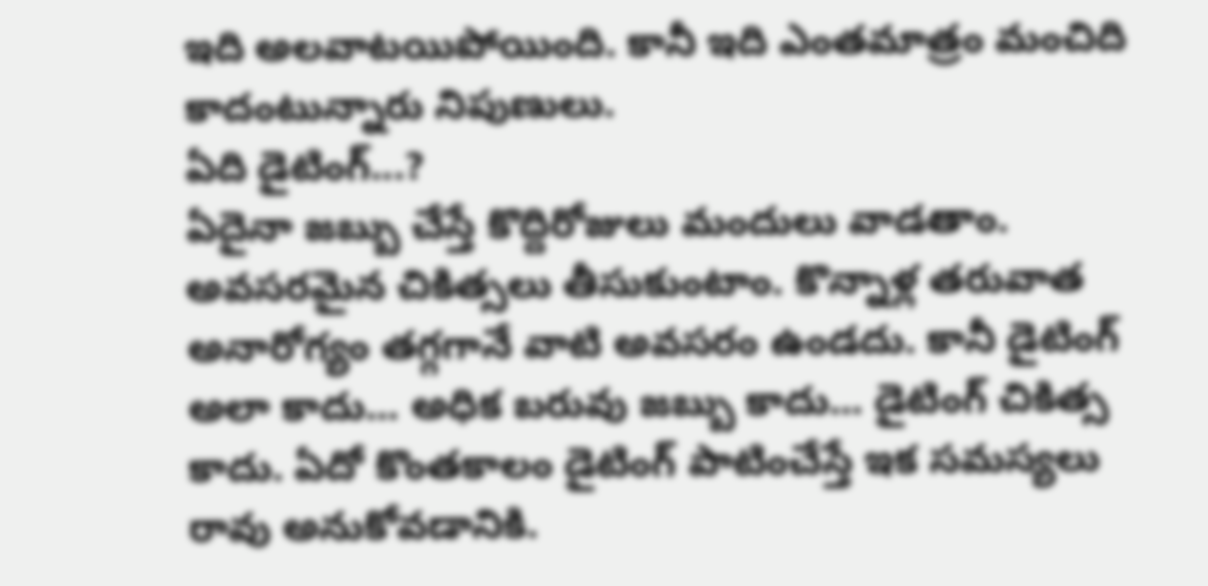ఇది అలవాటయిపోయింది. కానీ ఇది ఎంతమాత్రం మంచిది కాదంటున్నారు నిపుణులు.
ఏది డైటింగ్...?
ఏదైనా జబ్బు చేస్తే కొద్దిరోజులు మందులు వాడతాం. అవసరమైన చికిత్సలు తీసుకుంటాం. కొన్నాళ్ల తరువాత అనారోగ్యం తగ్గగానే వాటి అవసరం ఉండదు. కానీ డైటింగ్ అలా కాదు... అధిక బరువు జబ్బు కాదు... డైటింగ్ చికిత్స కాదు. ఏదో కొంతకాలం డైటింగ్ పాటించేస్తే ఇక సమస్యలు రావు అనుకోవడానికి.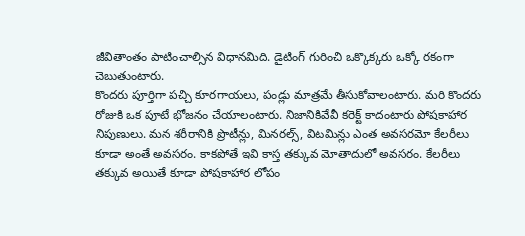జీవితాంతం పాటించాల్సిన విధానమిది. డైటింగ్ గురించి ఒక్కొక్కరు ఒక్కో రకంగా చెబుతుంటారు.
కొందరు పూర్తిగా పచ్చి కూరగాయలు, పండ్లు మాత్రమే తీసుకోవాలంటారు. మరి కొందరు రోజుకి ఒక పూటే భోజనం చేయాలంటారు. నిజానికివేవీ కరెక్ట్ కాదంటారు పోషకాహార నిపుణులు. మన శరీరానికి ప్రొటీన్లు, మినరల్స్, విటమిన్లు ఎంత అవసరమో కేలరీలు కూడా అంతే అవసరం. కాకపోతే ఇవి కాస్త తక్కువ మోతాదులో అవసరం. కేలరీలు తక్కువ అయితే కూడా పోషకాహార లోపం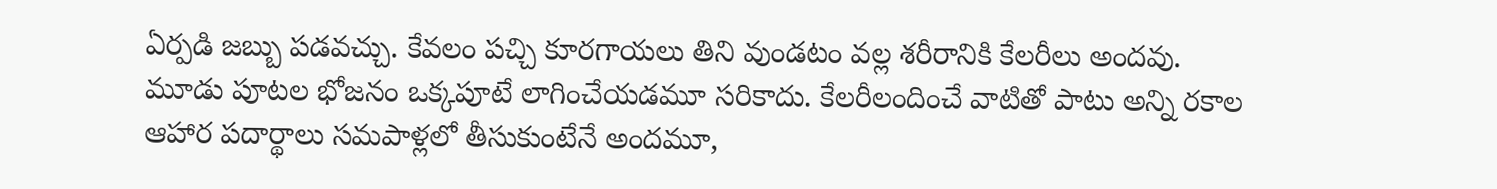ఏర్పడి జబ్బు పడవచ్చు. కేవలం పచ్చి కూరగాయలు తిని వుండటం వల్ల శరీరానికి కేలరీలు అందవు.
మూడు పూటల భోజనం ఒక్కపూటే లాగించేయడమూ సరికాదు. కేలరీలందించే వాటితో పాటు అన్ని రకాల ఆహార పదార్థాలు సమపాళ్లలో తీసుకుంటేనే అందమూ,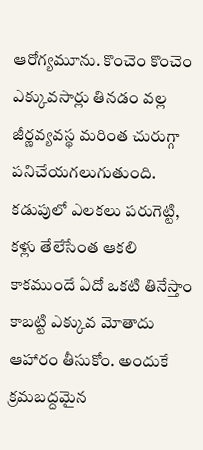ఆరోగ్యమూను. కొంచెం కొంచెం ఎక్కువసార్లు తినడం వల్ల జీర్ణవ్యవస్థ మరింత చురుగ్గా పనిచేయగలుగుతుంది. కడుపులో ఎలకలు పరుగెట్టి, కళ్లు తేలేసేంత ఆకలి కాకముందే ఏదో ఒకటి తినేస్తాం కాబట్టి ఎక్కువ మోతాదు ఆహారం తీసుకోం. అందుకే క్రమబద్దమైన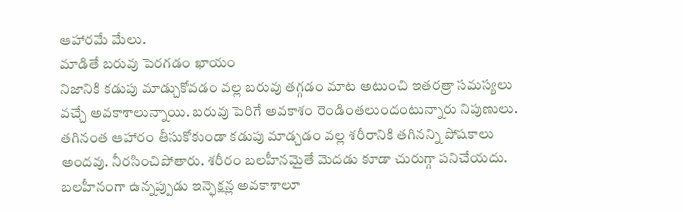ఆహారమే మేలు.
మాడితే బరువు పెరగడం ఖాయం
నిజానికి కడుపు మాడ్చుకోవడం వల్ల బరువు తగ్గడం మాట అటుంచి ఇతరత్రా సమస్యలు వచ్చే అవకాశాలున్నాయి. బరువు పెరిగే అవకాశం రెండింతలుందంటున్నారు నిపుణులు. తగినంత ఆహారం తీసుకోకుండా కడుపు మాడ్చడం వల్ల శరీరానికి తగినన్ని పోషకాలు అందవు. నీరసించిపోతారు. శరీరం బలహీనమైతే మెదడు కూడా చురుగ్గా పనిచేయదు. బలహీనంగా ఉన్నప్పుడు ఇన్ఫెక్షన్ల అవకాశాలూ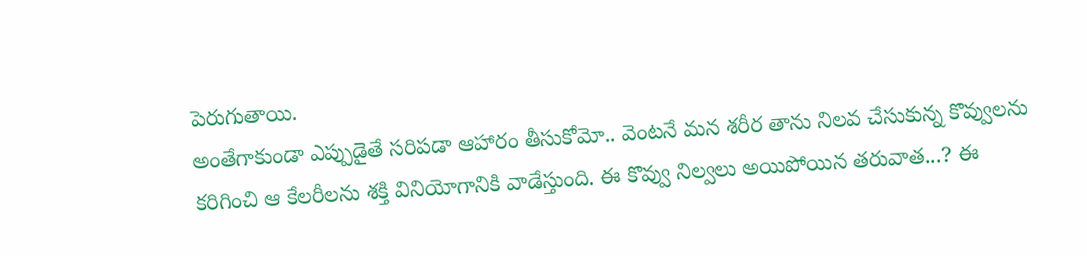పెరుగుతాయి.
అంతేగాకుండా ఎప్పుడైతే సరిపడా ఆహారం తీసుకోమో.. వెంటనే మన శరీర తాను నిలవ చేసుకున్న కొవ్వులను కరిగించి ఆ కేలరీలను శక్తి వినియోగానికి వాడేస్తుంది. ఈ కొవ్వు నిల్వలు అయిపోయిన తరువాత...? ఈ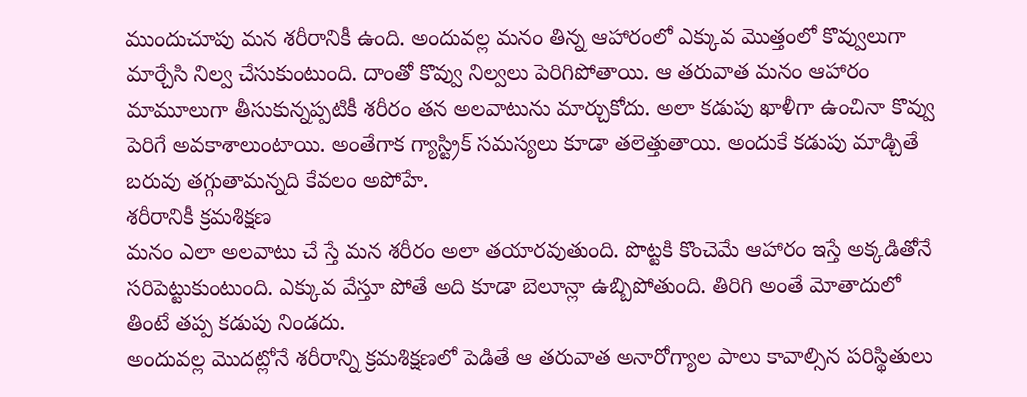ముందుచూపు మన శరీరానికీ ఉంది. అందువల్ల మనం తిన్న ఆహారంలో ఎక్కువ మొత్తంలో కొవ్వులుగా మార్చేసి నిల్వ చేసుకుంటుంది. దాంతో కొవ్వు నిల్వలు పెరిగిపోతాయి. ఆ తరువాత మనం ఆహారం మామూలుగా తీసుకున్నప్పటికీ శరీరం తన అలవాటును మార్చుకోదు. అలా కడుపు ఖాళీగా ఉంచినా కొవ్వు పెరిగే అవకాశాలుంటాయి. అంతేగాక గ్యాస్ట్రిక్ సమస్యలు కూడా తలెత్తుతాయి. అందుకే కడుపు మాడ్చితే బరువు తగ్గుతామన్నది కేవలం అపోహే.
శరీరానికీ క్రమశిక్షణ
మనం ఎలా అలవాటు చే స్తే మన శరీరం అలా తయారవుతుంది. పొట్టకి కొంచెమే ఆహారం ఇస్తే అక్కడితోనే సరిపెట్టుకుంటుంది. ఎక్కువ వేస్తూ పోతే అది కూడా బెలూన్లా ఉబ్బిపోతుంది. తిరిగి అంతే మోతాదులో తింటే తప్ప కడుపు నిండదు.
అందువల్ల మొదట్లోనే శరీరాన్ని క్రమశిక్షణలో పెడితే ఆ తరువాత అనారోగ్యాల పాలు కావాల్సిన పరిస్థితులు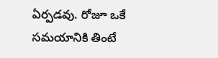ఏర్పడవు. రోజూ ఒకే సమయానికి తింటే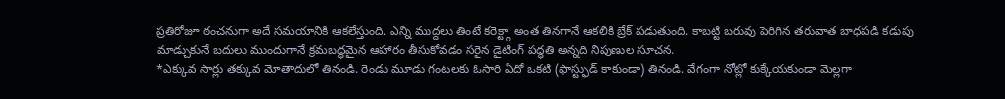ప్రతిరోజూ ఠంచనుగా అదే సమయానికి ఆకలేస్తుంది. ఎన్ని ముద్దలు తింటే కరెక్ట్గా అంత తినగానే ఆకలికి బ్రేక్ పడుతుంది. కాబట్టి బరువు పెరిగిన తరువాత బాధపడి కడుపు మాడ్చుకునే బదులు ముందుగానే క్రమబద్ధమైన ఆహారం తీసుకోవడం సరైన డైటింగ్ పద్ధతి అన్నది నిపుణుల సూచన.
*ఎక్కువ సార్లు తక్కువ మోతాదులో తినండి. రెండు మూడు గంటలకు ఓసారి ఏదో ఒకటి (ఫాస్ట్ఫుడ్ కాకుండా) తినండి. వేగంగా నోట్లో కుక్కేయకుండా మెల్లగా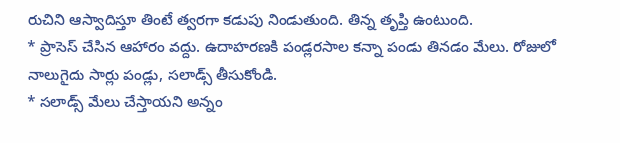రుచిని ఆస్వాదిస్తూ తింటే త్వరగా కడుపు నిండుతుంది. తిన్న తృప్తి ఉంటుంది.
* ప్రాసెస్ చేసిన ఆహారం వద్దు. ఉదాహరణకి పండ్లరసాల కన్నా పండు తినడం మేలు. రోజులో నాలుగైదు సార్లు పండ్లు, సలాడ్స్ తీసుకోండి.
* సలాడ్స్ మేలు చేస్తాయని అన్నం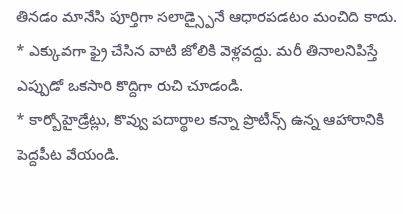తినడం మానేసి పూర్తిగా సలాడ్స్పైనే ఆధారపడటం మంచిది కాదు.
* ఎక్కువగా ఫ్రై చేసిన వాటి జోలికి వెళ్లవద్దు. మరీ తినాలనిపిస్తే ఎప్పుడో ఒకసారి కొద్దిగా రుచి చూడండి.
* కార్బోహైడ్రేట్లు, కొవ్వు పదార్థాల కన్నా ప్రొటీన్స్ ఉన్న ఆహారానికి పెద్దపీట వేయండి.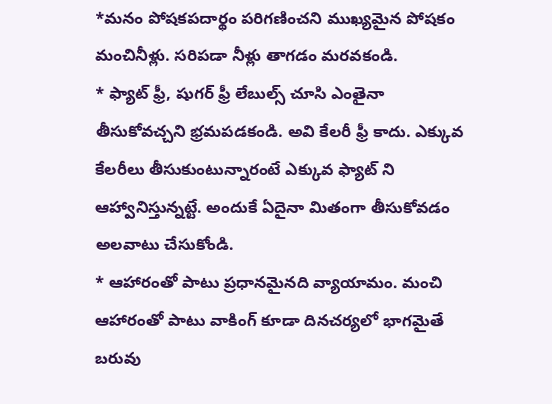*మనం పోషకపదార్థం పరిగణించని ముఖ్యమైన పోషకం మంచినీళ్లు. సరిపడా నీళ్లు తాగడం మరవకండి.
* ఫ్యాట్ ఫ్రీ, షుగర్ ఫ్రీ లేబుల్స్ చూసి ఎంతైనా తీసుకోవచ్చని భ్రమపడకండి. అవి కేలరీ ఫ్రీ కాదు. ఎక్కువ కేలరీలు తీసుకుంటున్నారంటే ఎక్కువ ఫ్యాట్ ని ఆహ్వానిస్తున్నట్టే. అందుకే ఏదైనా మితంగా తీసుకోవడం అలవాటు చేసుకోండి.
* ఆహారంతో పాటు ప్రధానమైనది వ్యాయామం. మంచి ఆహారంతో పాటు వాకింగ్ కూడా దినచర్యలో భాగమైతే బరువు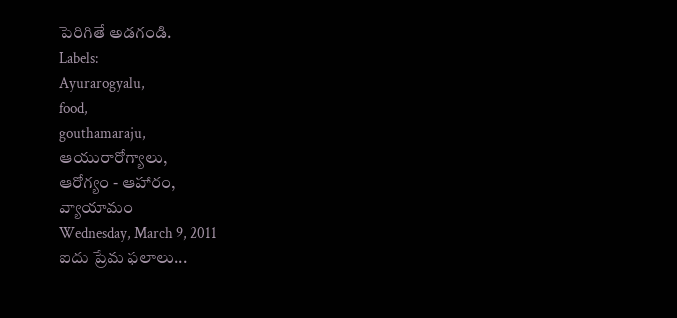పెరిగితే అడగండి.
Labels:
Ayurarogyalu,
food,
gouthamaraju,
ఆయురారోగ్యాలు,
ఆరోగ్యం - ఆహారం,
వ్యాయామం
Wednesday, March 9, 2011
ఐదు ప్రేమ ఫలాలు...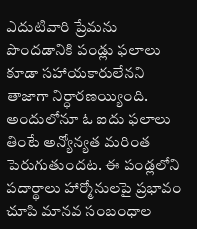ఎదుటివారి ప్రేమను పొందడానికి పండ్లు ఫలాలు కూడా సహాయకారులేనని తాజాగా నిర్ధారణయ్యింది. అందులోనూ ఓ ఐదు ఫలాలు తింటే అన్యోన్యత మరింత పెరుగుతుందట. ఈ పండ్లలోని పదార్థాలు హార్మోనులపై ప్రభావం చూపి మానవ సంబంధాల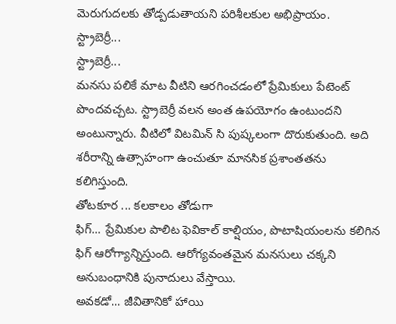మెరుగుదలకు తోడ్పడుతాయని పరిశీలకుల అభిప్రాయం.
స్ట్రాబెర్రీ...
స్ట్రాబెర్రీ...
మనసు పలికే మాట వీటిని ఆరగించడంలో ప్రేమికులు పేటెంట్ పొందవచ్చట. స్ట్రాబెర్రీ వలన అంత ఉపయోగం ఉంటుందని అంటున్నారు. వీటిలో విటమిన్ సి పుష్కలంగా దొరుకుతుంది. అది శరీరాన్ని ఉత్సాహంగా ఉంచుతూ మానసిక ప్రశాంతతను కలిగిస్తుంది.
తోటకూర ... కలకాలం తోడుగా
ఫిగ్... ప్రేమికుల పాలిట ఫెవికాల్ కాల్షియం, పొటాషియంలను కలిగిన ఫిగ్ ఆరోగ్యాన్నిస్తుంది. ఆరోగ్యవంతమైన మనసులు చక్కని అనుబంధానికి పునాదులు వేస్తాయి.
అవకడో... జీవితానికో హాయి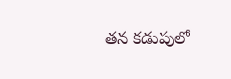తన కడుపులో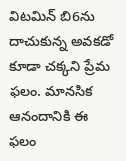విటమిన్ బి6ను దాచుకున్న అవకడో కూడా చక్కని ప్రేమ ఫలం. మానసిక ఆనందానికి ఈ ఫలం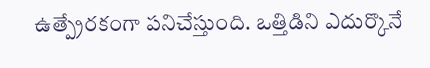ఉత్ప్రేరకంగా పనిచేస్తుంది. ఒత్తిడిని ఎదుర్కొనే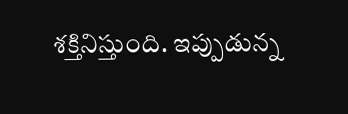శక్తినిస్తుంది. ఇప్పుడున్న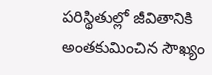పరిస్థితుల్లో జీవితానికి అంతకుమించిన సౌఖ్యం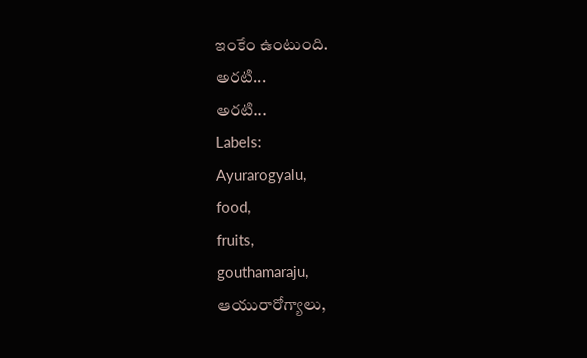ఇంకేం ఉంటుంది.
అరటి...
అరటి...
Labels:
Ayurarogyalu,
food,
fruits,
gouthamaraju,
ఆయురారోగ్యాలు,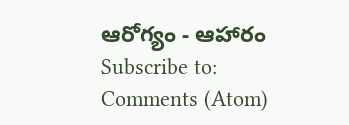ఆరోగ్యం - ఆహారం
Subscribe to:
Comments (Atom)